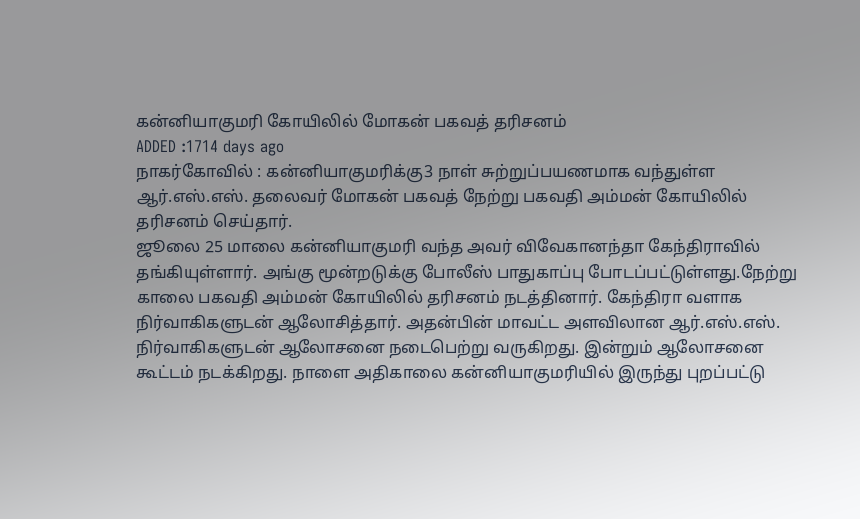கன்னியாகுமரி கோயிலில் மோகன் பகவத் தரிசனம்
ADDED :1714 days ago
நாகர்கோவில் : கன்னியாகுமரிக்கு3 நாள் சுற்றுப்பயணமாக வந்துள்ள ஆர்.எஸ்.எஸ். தலைவர் மோகன் பகவத் நேற்று பகவதி அம்மன் கோயிலில் தரிசனம் செய்தார்.
ஜூலை 25 மாலை கன்னியாகுமரி வந்த அவர் விவேகானந்தா கேந்திராவில் தங்கியுள்ளார். அங்கு மூன்றடுக்கு போலீஸ் பாதுகாப்பு போடப்பட்டுள்ளது.நேற்று காலை பகவதி அம்மன் கோயிலில் தரிசனம் நடத்தினார். கேந்திரா வளாக நிர்வாகிகளுடன் ஆலோசித்தார். அதன்பின் மாவட்ட அளவிலான ஆர்.எஸ்.எஸ். நிர்வாகிகளுடன் ஆலோசனை நடைபெற்று வருகிறது. இன்றும் ஆலோசனை கூட்டம் நடக்கிறது. நாளை அதிகாலை கன்னியாகுமரியில் இருந்து புறப்பட்டு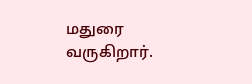மதுரை வருகிறார்.